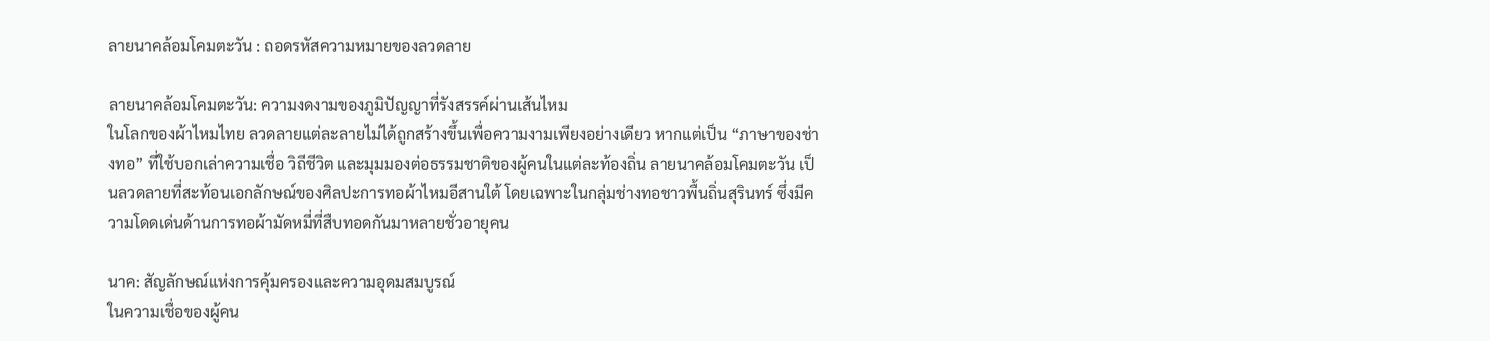ลายนาคล้อมโคมตะวัน : ถอดรหัสความหมายของลวดลาย

ลายนาคล้อมโคมตะวัน: ความงดงามของภูมิปัญญาที่รังสรรค์ผ่านเส้นไหม
ในโลกของผ้าไหมไทย ลวดลายแต่ละลายไม่ได้ถูกสร้างขึ้นเพื่อความงามเพียงอย่างเดียว หากแต่เป็น “ภาษาของช่างทอ” ที่ใช้บอกเล่าความเชื่อ วิถีชีวิต และมุมมองต่อธรรมชาติของผู้คนในแต่ละท้องถิ่น ลายนาคล้อมโคมตะวัน เป็นลวดลายที่สะท้อนเอกลักษณ์ของศิลปะการทอผ้าไหมอีสานใต้ โดยเฉพาะในกลุ่มช่างทอชาวพื้นถิ่นสุรินทร์ ซึ่งมีความโดดเด่นด้านการทอผ้ามัดหมี่ที่สืบทอดกันมาหลายชั่วอายุคน

นาค: สัญลักษณ์แห่งการคุ้มครองและความอุดมสมบูรณ์
ในความเชื่อของผู้คน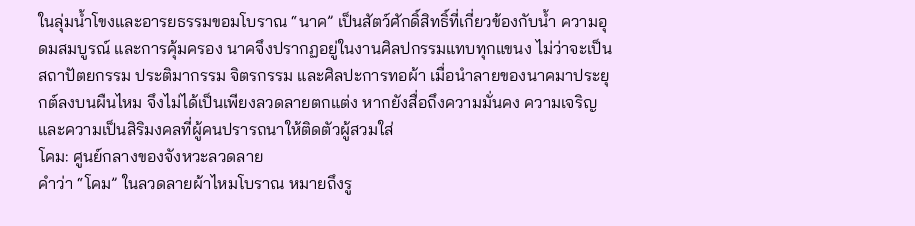ในลุ่มน้ำโขงและอารยธรรมขอมโบราณ “นาค” เป็นสัตว์ศักดิ์สิทธิ์ที่เกี่ยวข้องกับน้ำ ความอุดมสมบูรณ์ และการคุ้มครอง นาคจึงปรากฏอยู่ในงานศิลปกรรมแทบทุกแขนง ไม่ว่าจะเป็นสถาปัตยกรรม ประติมากรรม จิตรกรรม และศิลปะการทอผ้า เมื่อนำลายของนาคมาประยุกต์ลงบนผืนไหม จึงไม่ได้เป็นเพียงลวดลายตกแต่ง หากยังสื่อถึงความมั่นคง ความเจริญ และความเป็นสิริมงคลที่ผู้คนปรารถนาให้ติดตัวผู้สวมใส่
โคม: ศูนย์กลางของจังหวะลวดลาย
คำว่า “โคม” ในลวดลายผ้าไหมโบราณ หมายถึงรู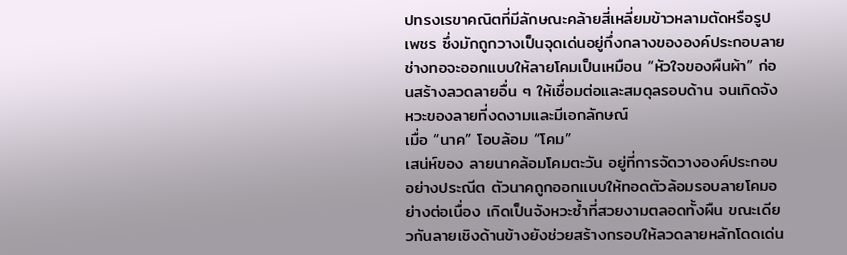ปทรงเรขาคณิตที่มีลักษณะคล้ายสี่เหลี่ยมข้าวหลามตัดหรือรูปเพชร ซึ่งมักถูกวางเป็นจุดเด่นอยู่กึ่งกลางขององค์ประกอบลาย
ช่างทอจะออกแบบให้ลายโคมเป็นเหมือน “หัวใจของผืนผ้า” ก่อนสร้างลวดลายอื่น ๆ ให้เชื่อมต่อและสมดุลรอบด้าน จนเกิดจังหวะของลายที่งดงามและมีเอกลักษณ์
เมื่อ “นาค” โอบล้อม “โคม”
เสน่ห์ของ ลายนาคล้อมโคมตะวัน อยู่ที่การจัดวางองค์ประกอบอย่างประณีต ตัวนาคถูกออกแบบให้ทอดตัวล้อมรอบลายโคมอย่างต่อเนื่อง เกิดเป็นจังหวะซ้ำที่สวยงามตลอดทั้งผืน ขณะเดียวกันลายเชิงด้านข้างยังช่วยสร้างกรอบให้ลวดลายหลักโดดเด่น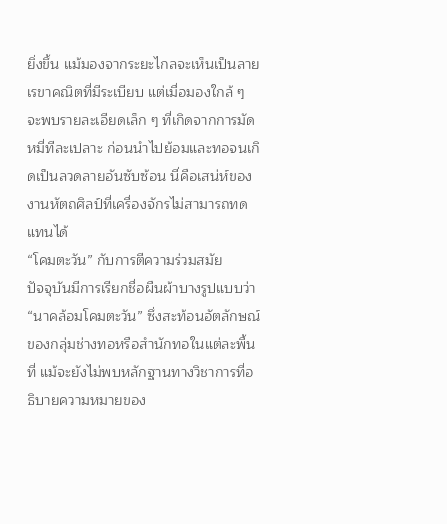ยิ่งขึ้น แม้มองจากระยะไกลจะเห็นเป็นลายเรขาคณิตที่มีระเบียบ แต่เมื่อมองใกล้ ๆ จะพบรายละเอียดเล็ก ๆ ที่เกิดจากการมัดหมี่ทีละเปลาะ ก่อนนำไปย้อมและทอจนเกิดเป็นลวดลายอันซับซ้อน นี่คือเสน่ห์ของงานหัตถศิลป์ที่เครื่องจักรไม่สามารถทดแทนได้
“โคมตะวัน” กับการตีความร่วมสมัย
ปัจจุบันมีการเรียกชื่อผืนผ้าบางรูปแบบว่า “นาคล้อมโคมตะวัน” ซึ่งสะท้อนอัตลักษณ์ของกลุ่มช่างทอหรือสำนักทอในแต่ละพื้นที่ แม้จะยังไม่พบหลักฐานทางวิชาการที่อธิบายความหมายของ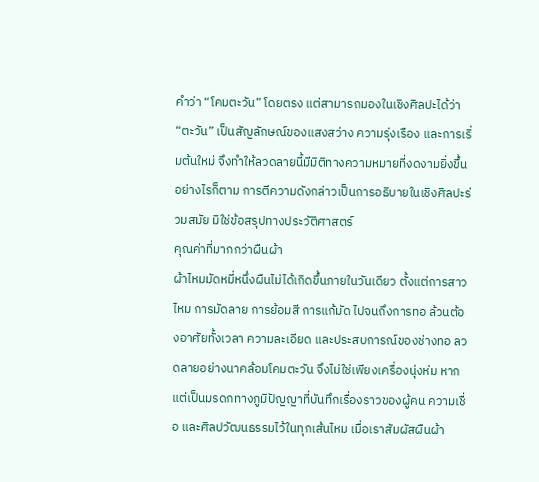คำว่า “โคมตะวัน” โดยตรง แต่สามารถมองในเชิงศิลปะได้ว่า “ตะวัน” เป็นสัญลักษณ์ของแสงสว่าง ความรุ่งเรือง และการเริ่มต้นใหม่ จึงทำให้ลวดลายนี้มีมิติทางความหมายที่งดงามยิ่งขึ้น อย่างไรก็ตาม การตีความดังกล่าวเป็นการอธิบายในเชิงศิลปะร่วมสมัย มิใช่ข้อสรุปทางประวัติศาสตร์
คุณค่าที่มากกว่าผืนผ้า
ผ้าไหมมัดหมี่หนึ่งผืนไม่ได้เกิดขึ้นภายในวันเดียว ตั้งแต่การสาวไหม การมัดลาย การย้อมสี การแก้มัด ไปจนถึงการทอ ล้วนต้องอาศัยทั้งเวลา ความละเอียด และประสบการณ์ของช่างทอ ลวดลายอย่างนาคล้อมโคมตะวัน จึงไม่ใช่เพียงเครื่องนุ่งห่ม หากแต่เป็นมรดกทางภูมิปัญญาที่บันทึกเรื่องราวของผู้คน ความเชื่อ และศิลปวัฒนธรรมไว้ในทุกเส้นไหม เมื่อเราสัมผัสผืนผ้า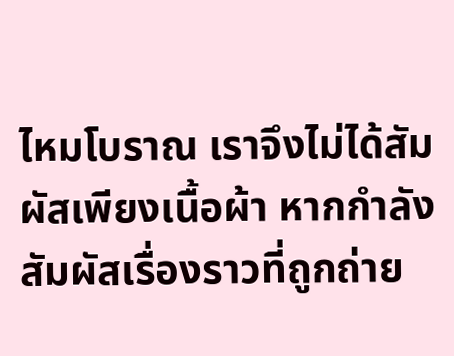ไหมโบราณ เราจึงไม่ได้สัมผัสเพียงเนื้อผ้า หากกำลังสัมผัสเรื่องราวที่ถูกถ่าย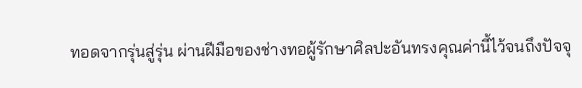ทอดจากรุ่นสู่รุ่น ผ่านฝีมือของช่างทอผู้รักษาศิลปะอันทรงคุณค่านี้ไว้จนถึงปัจจุ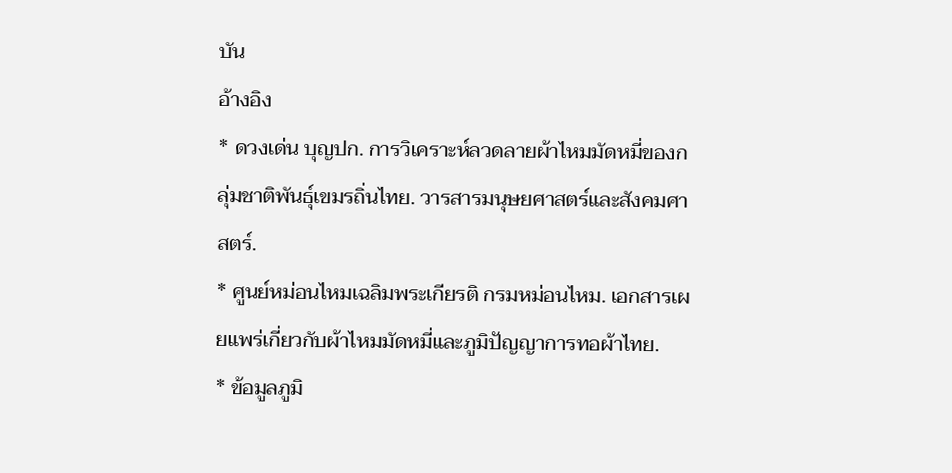บัน
อ้างอิง
* ดวงเด่น บุญปก. การวิเคราะห์ลวดลายผ้าไหมมัดหมี่ของกลุ่มชาติพันธุ์เขมรถิ่นไทย. วารสารมนุษยศาสตร์และสังคมศาสตร์.
* ศูนย์หม่อนไหมเฉลิมพระเกียรติ กรมหม่อนไหม. เอกสารเผยแพร่เกี่ยวกับผ้าไหมมัดหมี่และภูมิปัญญาการทอผ้าไทย.
* ข้อมูลภูมิ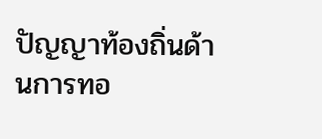ปัญญาท้องถิ่นด้านการทอ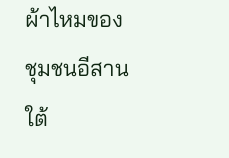ผ้าไหมของชุมชนอีสานใต้